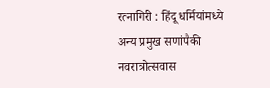रत्नागिरी : हिंदू धर्मियांमध्ये अन्य प्रमुख सणांपैकी नवरात्रोत्सवास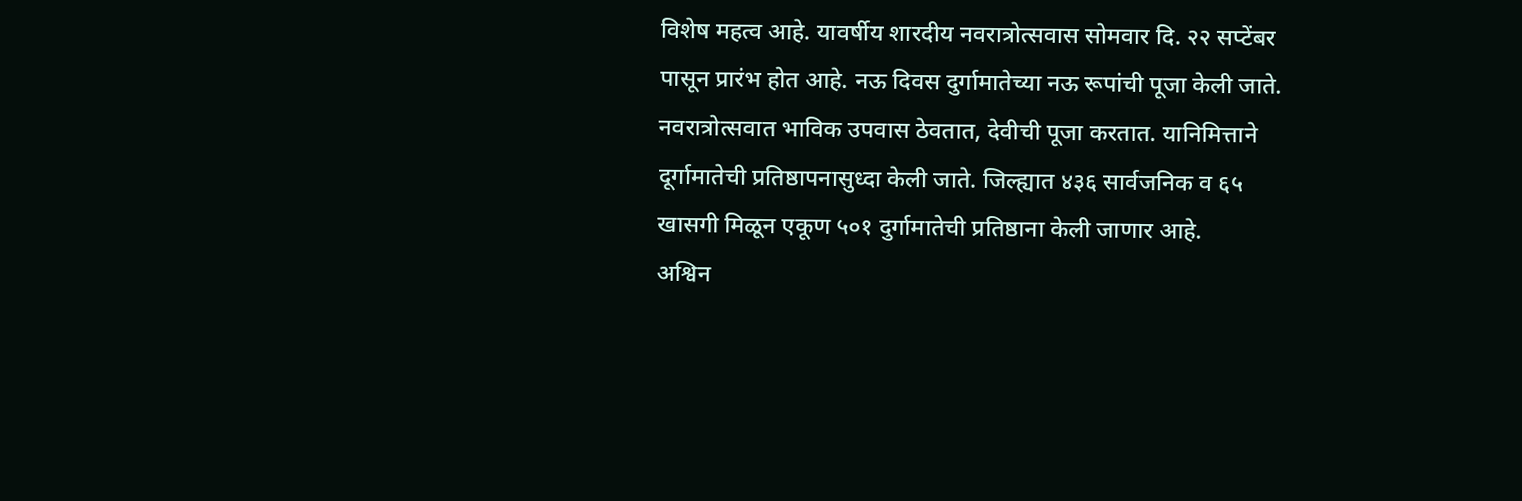विशेष महत्व आहे. यावर्षीय शारदीय नवरात्रोत्सवास सोमवार दि. २२ सप्टेंबर पासून प्रारंभ होत आहे. नऊ दिवस दुर्गामातेच्या नऊ रूपांची पूजा केली जाते. नवरात्रोत्सवात भाविक उपवास ठेवतात, देवीची पूजा करतात. यानिमित्ताने दूर्गामातेची प्रतिष्ठापनासुध्दा केली जाते. जिल्ह्यात ४३६ सार्वजनिक व ६५ खासगी मिळून एकूण ५०१ दुर्गामातेची प्रतिष्ठाना केली जाणार आहे.
अश्विन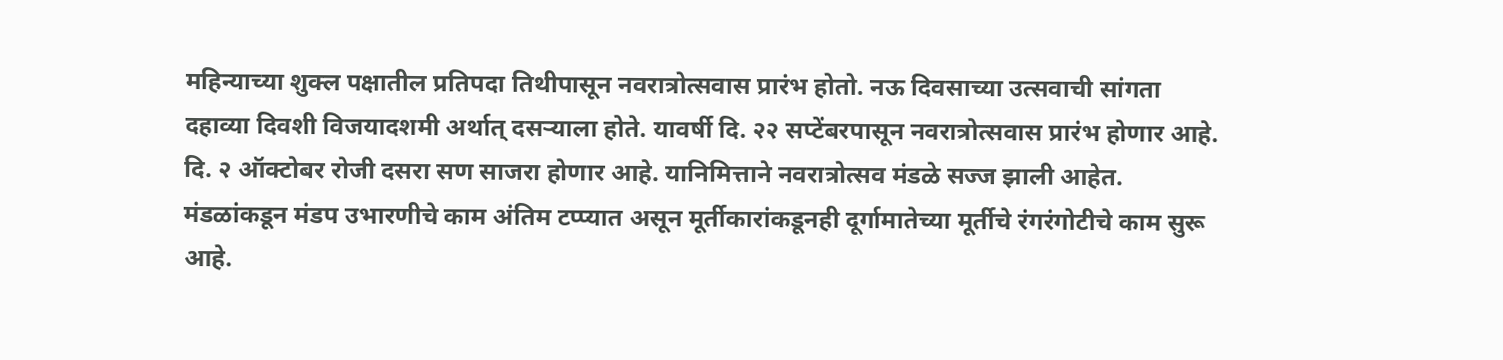महिन्याच्या शुक्ल पक्षातील प्रतिपदा तिथीपासून नवरात्रोत्सवास प्रारंभ होतो. नऊ दिवसाच्या उत्सवाची सांगता दहाव्या दिवशी विजयादशमी अर्थात् दसऱ्याला होते. यावर्षी दि. २२ सप्टेंबरपासून नवरात्रोत्सवास प्रारंभ होणार आहे. दि. २ ऑक्टोबर रोजी दसरा सण साजरा होणार आहे. यानिमित्ताने नवरात्रोत्सव मंडळे सज्ज झाली आहेत. मंडळांकडून मंडप उभारणीचे काम अंतिम टप्प्यात असून मूर्तीकारांकडूनही दूर्गामातेच्या मूर्तीचे रंगरंगोटीचे काम सुरू आहे.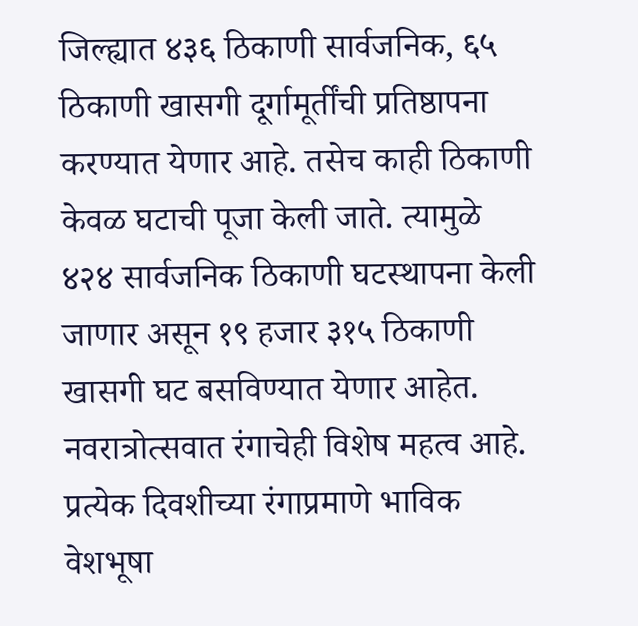जिल्ह्यात ४३६ ठिकाणी सार्वजनिक, ६५ ठिकाणी खासगी दूर्गामूर्तींची प्रतिष्ठापना करण्यात येणार आहे. तसेच काही ठिकाणी केवळ घटाची पूजा केली जाते. त्यामुळे ४२४ सार्वजनिक ठिकाणी घटस्थापना केली जाणार असून १९ हजार ३१५ ठिकाणी खासगी घट बसविण्यात येणार आहेत.
नवरात्रोत्सवात रंगाचेही विशेष महत्व आहे. प्रत्येक दिवशीच्या रंगाप्रमाणे भाविक वेशभूषा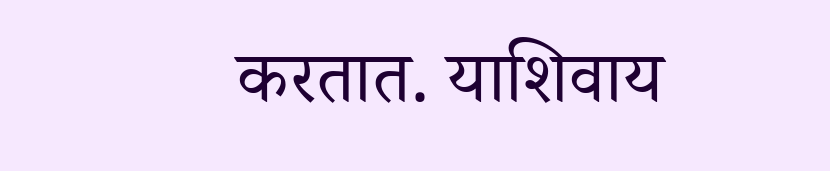करतात. याशिवाय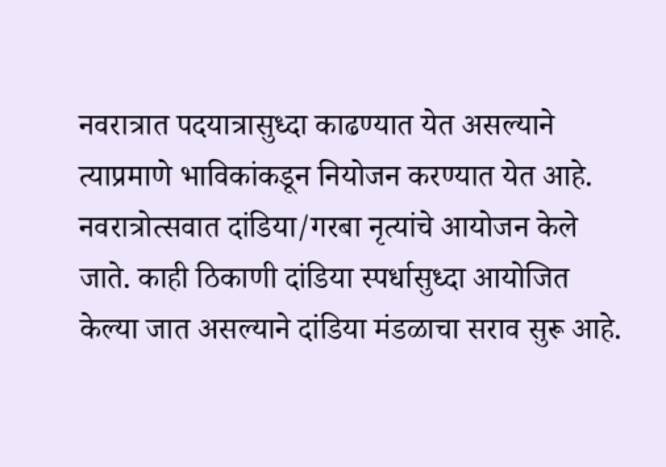नवरात्रात पदयात्रासुध्दा काढण्यात येत असल्याने त्याप्रमाणे भाविकांकडून नियोजन करण्यात येत आहे.
नवरात्रोत्सवात दांडिया/गरबा नृत्यांचे आयोजन केले जाते. काही ठिकाणी दांडिया स्पर्धासुध्दा आयोजित केल्या जात असल्याने दांडिया मंडळाचा सराव सुरू आहे.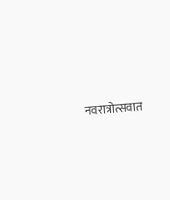नवरात्रोत्सवात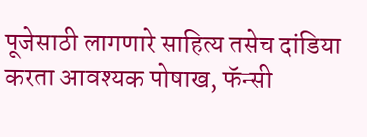पूजेसाठी लागणारे साहित्य तसेच दांडिया करता आवश्यक पोषाख, फॅन्सी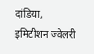दांडिया, इमिटीशन ज्वेलरी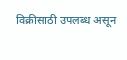विक्रीसाठी उपलब्ध असून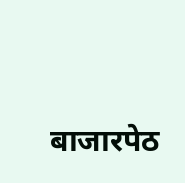बाजारपेठ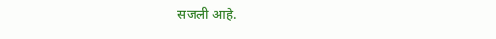सजली आहे.